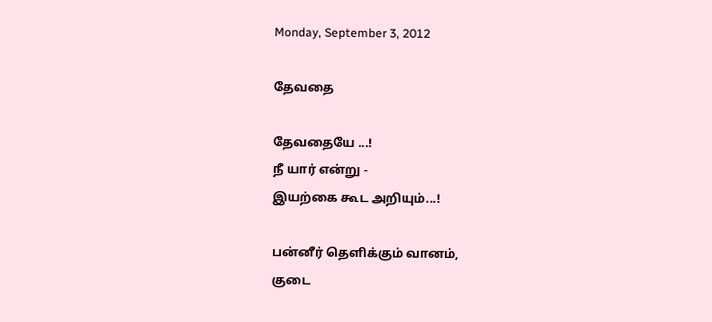Monday, September 3, 2012

தேவதை

தேவதையே ...!
நீ யார் என்று -
இயற்கை கூட அறியும்...!

பன்னீர் தெளிக்கும் வானம்,
குடை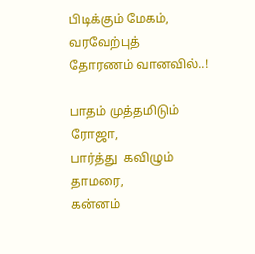பிடிக்கும் மேகம்,
வரவேற்புத்   தோரணம் வானவில்..!

பாதம் முத்தமிடும் ரோஜா,
பார்த்து  கவிழும் தாமரை,
கன்னம்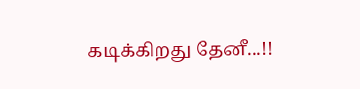கடிக்கிறது தேனீ...!!